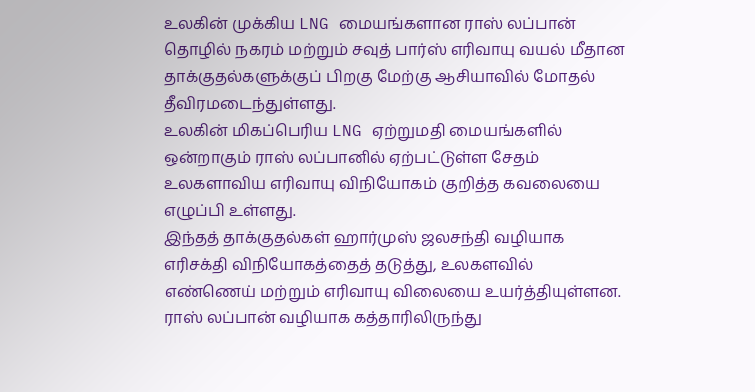உலகின் முக்கிய LNG மையங்களான ராஸ் லப்பான் தொழில் நகரம் மற்றும் சவுத் பார்ஸ் எரிவாயு வயல் மீதான தாக்குதல்களுக்குப் பிறகு மேற்கு ஆசியாவில் மோதல் தீவிரமடைந்துள்ளது.
உலகின் மிகப்பெரிய LNG ஏற்றுமதி மையங்களில் ஒன்றாகும் ராஸ் லப்பானில் ஏற்பட்டுள்ள சேதம் உலகளாவிய எரிவாயு விநியோகம் குறித்த கவலையை எழுப்பி உள்ளது.
இந்தத் தாக்குதல்கள் ஹார்முஸ் ஜலசந்தி வழியாக எரிசக்தி விநியோகத்தைத் தடுத்து, உலகளவில் எண்ணெய் மற்றும் எரிவாயு விலையை உயர்த்தியுள்ளன.
ராஸ் லப்பான் வழியாக கத்தாரிலிருந்து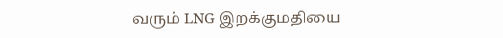வரும் LNG இறக்குமதியை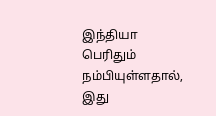இந்தியா பெரிதும் நம்பியுள்ளதால், இது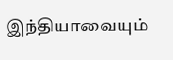இந்தியாவையும்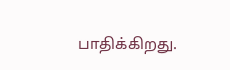பாதிக்கிறது.